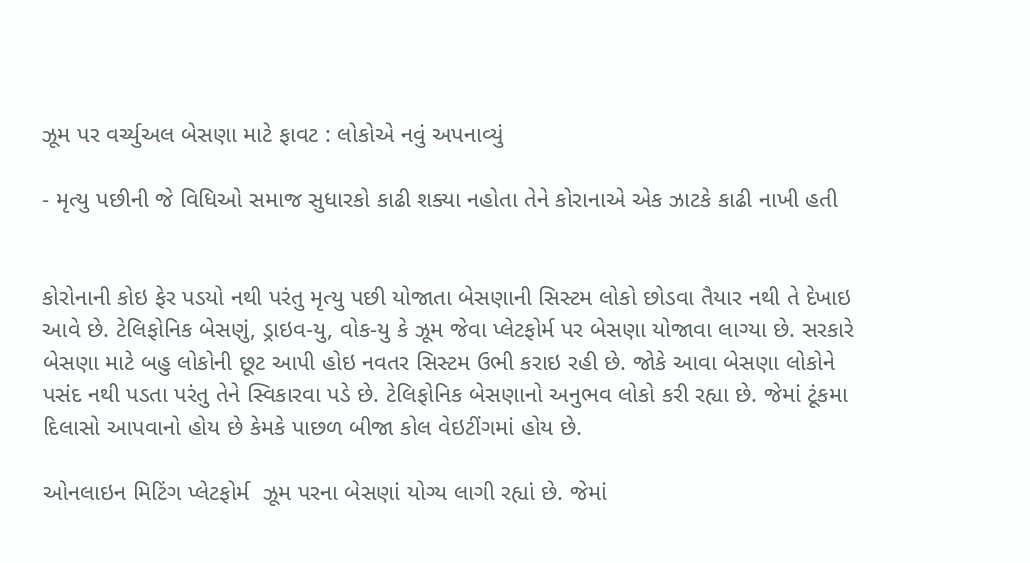ઝૂમ પર વર્ચ્યુઅલ બેસણા માટે ફાવટ : લોકોએ નવું અપનાવ્યું

- મૃત્યુ પછીની જે વિધિઓ સમાજ સુધારકો કાઢી શક્યા નહોતા તેને કોરાનાએ એક ઝાટકે કાઢી નાખી હતી


કોરોનાની કોઇ ફેર પડયો નથી પરંતુ મૃત્યુ પછી યોજાતા બેસણાની સિસ્ટમ લોકો છોડવા તૈયાર નથી તે દેખાઇ આવે છે. ટેલિફોનિક બેસણું, ડ્રાઇવ-યુ, વોક-યુ કે ઝૂમ જેવા પ્લેટફોર્મ પર બેસણા યોજાવા લાગ્યા છે. સરકારે બેસણા માટે બહુ લોકોની છૂટ આપી હોઇ નવતર સિસ્ટમ ઉભી કરાઇ રહી છે. જોકે આવા બેસણા લોકોને પસંદ નથી પડતા પરંતુ તેને સ્વિકારવા પડે છે. ટેલિફોનિક બેસણાનો અનુભવ લોકો કરી રહ્યા છે. જેમાં ટૂંકમા દિલાસો આપવાનો હોય છે કેમકે પાછળ બીજા કોલ વેઇટીંગમાં હોય છે.

ઓનલાઇન મિટિંગ પ્લેટફોર્મ  ઝૂમ પરના બેસણાં યોગ્ય લાગી રહ્યાં છે. જેમાં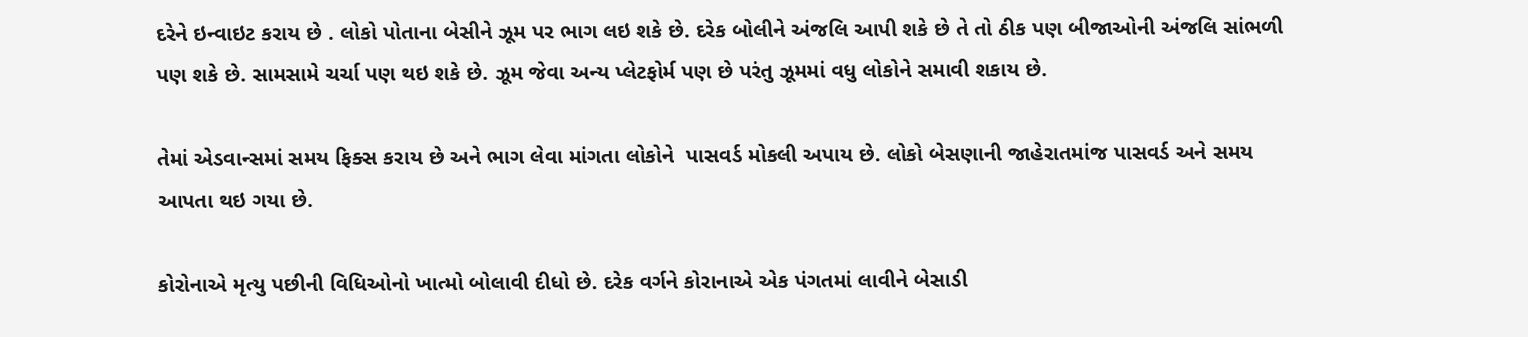દરેને ઇન્વાઇટ કરાય છે . લોકો પોતાના બેસીને ઝૂમ પર ભાગ લઇ શકે છે. દરેક બોલીને અંજલિ આપી શકે છે તે તો ઠીક પણ બીજાઓની અંજલિ સાંભળી પણ શકે છે. સામસામે ચર્ચા પણ થઇ શકે છે. ઝૂમ જેવા અન્ય પ્લેટફોર્મ પણ છે પરંતુ ઝૂમમાં વધુ લોકોને સમાવી શકાય છે.

તેમાં એડવાન્સમાં સમય ફિક્સ કરાય છે અને ભાગ લેવા માંગતા લોકોને  પાસવર્ડ મોકલી અપાય છે. લોકો બેસણાની જાહેરાતમાંજ પાસવર્ડ અને સમય આપતા થઇ ગયા છે.

કોરોનાએ મૃત્યુ પછીની વિધિઓનો ખાત્મો બોલાવી દીધો છે. દરેક વર્ગને કોરાનાએ એક પંગતમાં લાવીને બેસાડી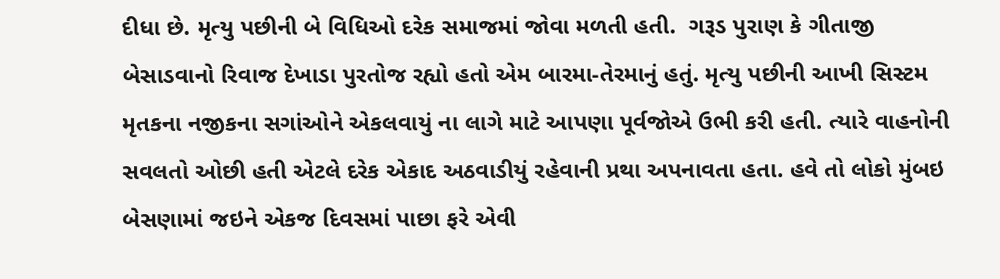દીધા છે. મૃત્યુ પછીની બે વિધિઓ દરેક સમાજમાં જોવા મળતી હતી.  ગરૂડ પુરાણ કે ગીતાજી બેસાડવાનો રિવાજ દેખાડા પુરતોજ રહ્યો હતો એમ બારમા-તેરમાનું હતું. મૃત્યુ પછીની આખી સિસ્ટમ મૃતકના નજીકના સગાંઓને એકલવાયું ના લાગે માટે આપણા પૂર્વજોએ ઉભી કરી હતી. ત્યારે વાહનોની સવલતો ઓછી હતી એટલે દરેક એકાદ અઠવાડીયું રહેવાની પ્રથા અપનાવતા હતા. હવે તો લોકો મુંબઇ બેસણામાં જઇને એકજ દિવસમાં પાછા ફરે એવી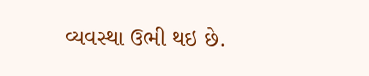વ્યવસ્થા ઉભી થઇ છે.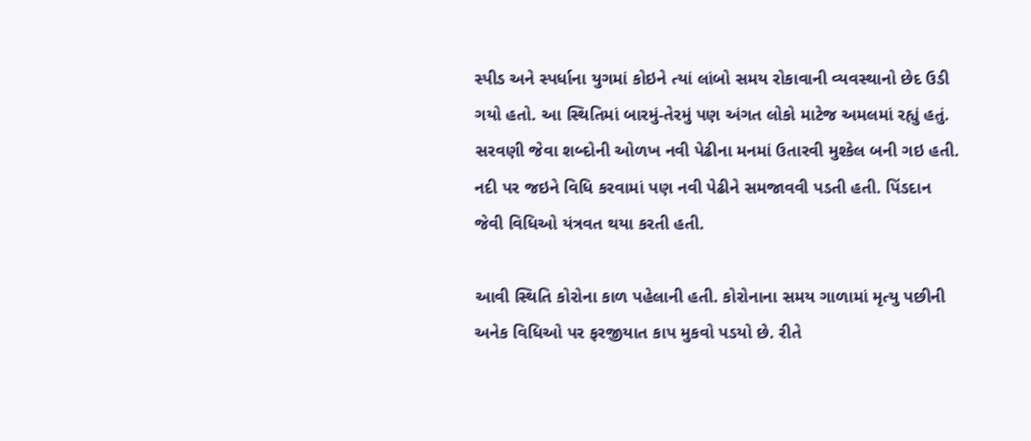સ્પીડ અને સ્પર્ધાના યુગમાં કોઇને ત્યાં લાંબો સમય રોકાવાની વ્યવસ્થાનો છેદ ઉડી ગયો હતો. આ સ્થિતિમાં બારમું-તેરમું પણ અંગત લોકો માટેજ અમલમાં રહ્યું હતું. સરવણી જેવા શબ્દોની ઓળખ નવી પેઢીના મનમાં ઉતારવી મુશ્કેલ બની ગઇ હતી. નદી પર જઇને વિધિ કરવામાં પણ નવી પેઢીને સમજાવવી પડતી હતી. પિંડદાન જેવી વિધિઓ યંત્રવત થયા કરતી હતી.

આવી સ્થિતિ કોરોના કાળ પહેલાની હતી. કોરોનાના સમય ગાળામાં મૃત્યુ પછીની અનેક વિધિઓ પર ફરજીયાત કાપ મુકવો પડયો છે. રીતે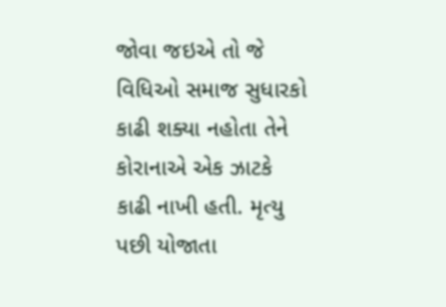જોવા જઇએ તો જે વિધિઓ સમાજ સુધારકો કાઢી શક્યા નહોતા તેને કોરાનાએ એક ઝાટકે કાઢી નાખી હતી. મૃત્યુ પછી યોજાતા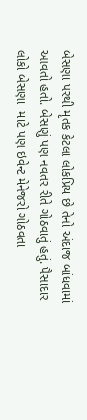બેસણા પરથી મૃતક કેટલા લોકપ્રિય છે તેનો અંદાજ બાંધવામાં આવતો હતો. બેસણું પણ નવતર રીતે ગોઠવાતું હતું. પૈસાદાર લોકો બેસણા  માટે પણ ઇવેન્ટ મેનેજરો ગોઠવતા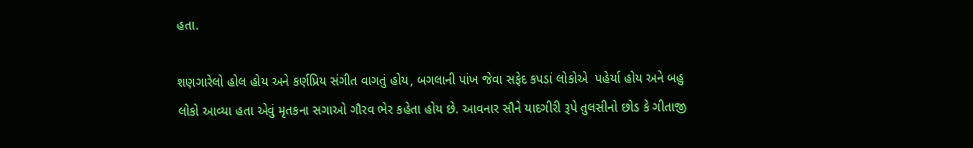હતા.

શણગારેલો હોલ હોય અને કર્ણપ્રિય સંગીત વાગતું હોય, બગલાની પાંખ જેવા સફેદ કપડાં લોકોએ  પહેર્યા હોય અને બહુ લોકો આવ્યા હતા એવું મૃતકના સગાઓ ગૌરવ ભેર કહેતા હોય છે. આવનાર સૌને યાદગીરી રૂપે તુલસીનો છોડ કે ગીતાજી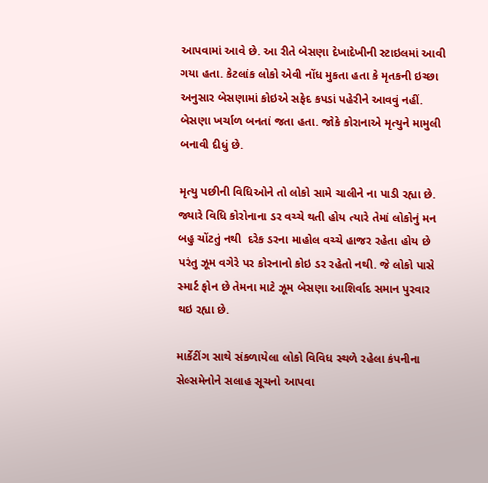આપવામાં આવે છે. આ રીતે બેસણા દેખાદેખીની સ્ટાઇલમાં આવી ગયા હતા. કેટલાંક લોકો એવી નોંધ મુકતા હતા કે મૃતકની ઇચ્છા અનુસાર બેસણામાં કોઇએ સફેદ કપડાં પહેરીને આવવું નહીં. બેસણા ખર્ચાળ બનતાં જતા હતા. જોકે કોરાનાએ મૃત્યુને મામુલી બનાવી દીધું છે.

મૃત્યુ પછીની વિધિઓને તો લોકો સામે ચાલીને ના પાડી રહ્યા છે. જ્યારે વિધિ કોરોનાના ડર વચ્ચે થતી હોય ત્યારે તેમાં લોકોનું મન બહુ ચોંટતું નથી  દરેક ડરના માહોલ વચ્ચે હાજર રહેતા હોય છે પરંતુ ઝૂમ વગેરે પર કોરનાનો કોઇ ડર રહેતો નથી. જે લોકો પાસે સ્માર્ટ ફોન છે તેમના માટે ઝૂમ બેસણા આશિર્વાદ સમાન પુરવાર થઇ રહ્યા છે.

માર્કેટીંગ સાથે સંકળાયેલા લોકો વિવિધ સ્થળે રહેલા કંપનીના સેલ્સમેનોને સલાહ સૂચનો આપવા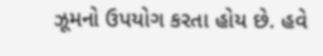ઝૂમનો ઉપયોગ કરતા હોય છે. હવે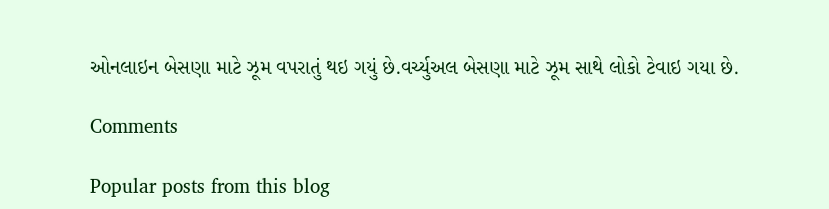ઓનલાઇન બેસણા માટે ઝૂમ વપરાતું થઇ ગયું છે.વર્ચ્યુઅલ બેસણા માટે ઝૂમ સાથે લોકો ટેવાઇ ગયા છે.

Comments

Popular posts from this blog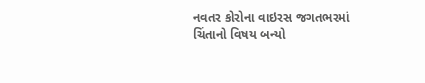નવતર કોરોના વાઇરસ જગતભરમાં ચિંતાનો વિષય બન્યો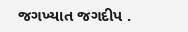જગખ્યાત જગદીપ .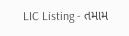LIC Listing - તમામ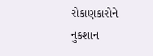રોકાણકારોને નુકશાન